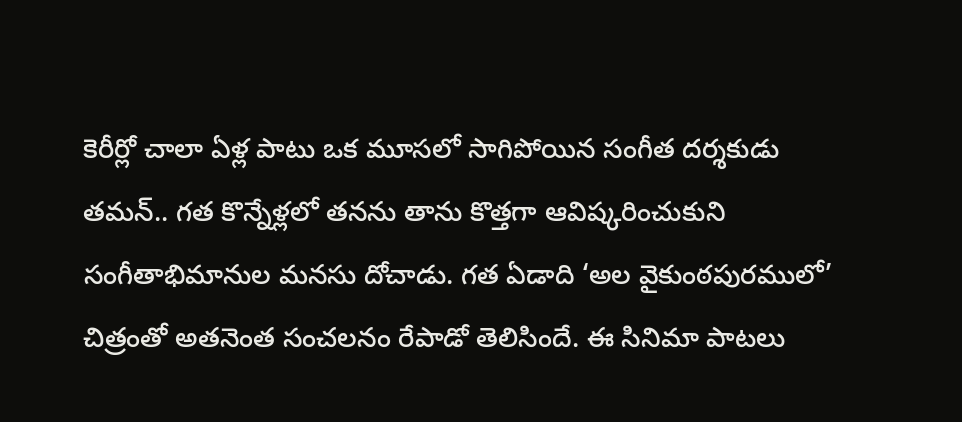కెరీర్లో చాలా ఏళ్ల పాటు ఒక మూసలో సాగిపోయిన సంగీత దర్శకుడు తమన్.. గత కొన్నేళ్లలో తనను తాను కొత్తగా ఆవిష్కరించుకుని సంగీతాభిమానుల మనసు దోచాడు. గత ఏడాది ‘అల వైకుంఠపురములో’ చిత్రంతో అతనెంత సంచలనం రేపాడో తెలిసిందే. ఈ సినిమా పాటలు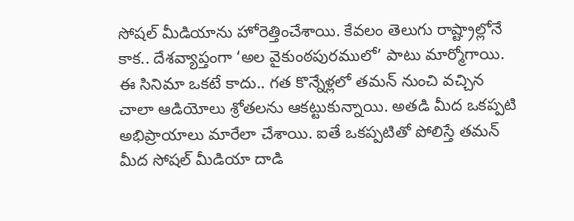సోషల్ మీడియాను హోరెత్తించేశాయి. కేవలం తెలుగు రాష్ట్రాల్లోనే కాక.. దేశవ్యాప్తంగా ‘అల వైకుంఠపురములో’ పాటు మార్మోగాయి.
ఈ సినిమా ఒకటే కాదు.. గత కొన్నేళ్లలో తమన్ నుంచి వచ్చిన చాలా ఆడియోలు శ్రోతలను ఆకట్టుకున్నాయి. అతడి మీద ఒకప్పటి అభిప్రాయాలు మారేలా చేశాయి. ఐతే ఒకప్పటితో పోలిస్తే తమన్ మీద సోషల్ మీడియా దాడి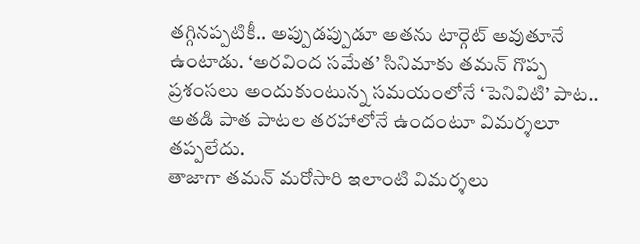తగ్గినప్పటికీ.. అప్పుడప్పుడూ అతను టార్గెట్ అవుతూనే ఉంటాడు. ‘అరవింద సమేత’ సినిమాకు తమన్ గొప్ప ప్రశంసలు అందుకుంటున్న సమయంలోనే ‘పెనివిటి’ పాట.. అతడి పాత పాటల తరహాలోనే ఉందంటూ విమర్శలూ తప్పలేదు.
తాజాగా తమన్ మరోసారి ఇలాంటి విమర్శలు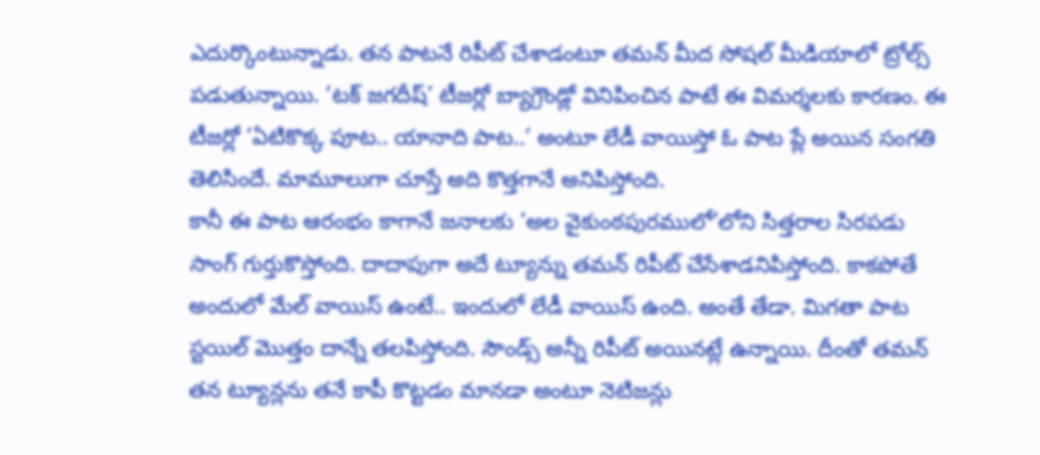ఎదుర్కొంటున్నాడు. తన పాటనే రిపీట్ చేశాడంటూ తమన్ మీద సోషల్ మీడియాలో ట్రోల్స్ పడుతున్నాయి. ‘టక్ జగదీష్’ టీజర్లో బ్యాగ్రౌండ్లో వినిపించిన పాటే ఈ విమర్శలకు కారణం. ఈ టీజర్లో ‘ఏటికొక్క పూట.. యానాది పాట..’ అంటూ లేడీ వాయిస్తో ఓ పాట ప్లే అయిన సంగతి తెలిసిందే. మామూలుగా చూస్తే అది కొత్తగానే అనిపిస్తోంది.
కానీ ఈ పాట ఆరంభం కాగానే జనాలకు ‘అల వైకుంఠపురములో’లోని సిత్తరాల సిరపడు సాంగ్ గుర్తుకొస్తోంది. దాదాపుగా అదే ట్యూన్ను తమన్ రిపీట్ చేసేశాడనిపిస్తోంది. కాకపోతే అందులో మేల్ వాయిస్ ఉంటే.. ఇందులో లేడీ వాయిస్ ఉంది. అంతే తేడా. మిగతా పాట స్టయిల్ మొత్తం దాన్నే తలపిస్తోంది. సౌండ్స్ అన్నీ రిపీట్ అయినట్లే ఉన్నాయి. దీంతో తమన్ తన ట్యూన్లను తనే కాపీ కొట్టడం మానడా అంటూ నెటిజన్లు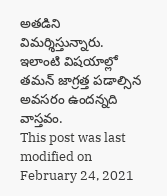అతడిని విమర్శిస్తున్నారు. ఇలాంటి విషయాల్లో తమన్ జాగ్రత్త పడాల్సిన అవసరం ఉందన్నది వాస్తవం.
This post was last modified on February 24, 2021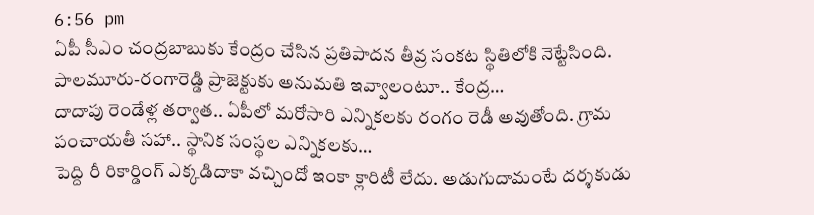6:56 pm
ఏపీ సీఎం చంద్రబాబుకు కేంద్రం చేసిన ప్రతిపాదన తీవ్ర సంకట స్థితిలోకి నెట్టేసింది. పాలమూరు-రంగారెడ్డి ప్రాజెక్టుకు అనుమతి ఇవ్వాలంటూ.. కేంద్ర…
దాదాపు రెండేళ్ల తర్వాత.. ఏపీలో మరోసారి ఎన్నికలకు రంగం రెడీ అవుతోంది. గ్రామ పంచాయతీ సహా.. స్థానిక సంస్థల ఎన్నికలకు…
పెద్ది రీ రికార్డింగ్ ఎక్కడిదాకా వచ్చిందో ఇంకా క్లారిటీ లేదు. అడుగుదామంటే దర్శకుడు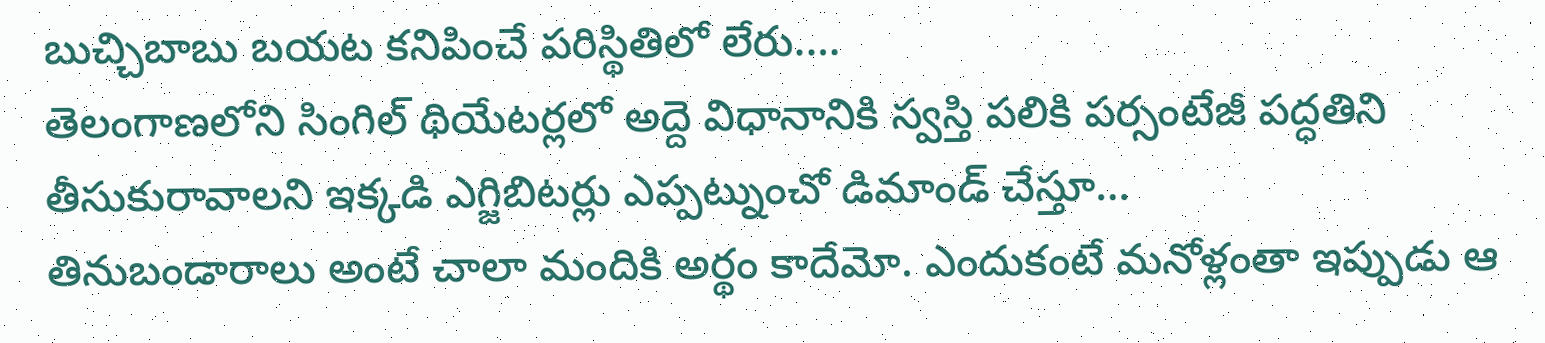బుచ్చిబాబు బయట కనిపించే పరిస్థితిలో లేరు.…
తెలంగాణలోని సింగిల్ థియేటర్లలో అద్దె విధానానికి స్వస్తి పలికి పర్సంటేజీ పద్ధతిని తీసుకురావాలని ఇక్కడి ఎగ్జిబిటర్లు ఎప్పట్నుంచో డిమాండ్ చేస్తూ…
తినుబండారాలు అంటే చాలా మందికి అర్థం కాదేమో. ఎందుకంటే మనోళ్లంతా ఇప్పుడు ఆ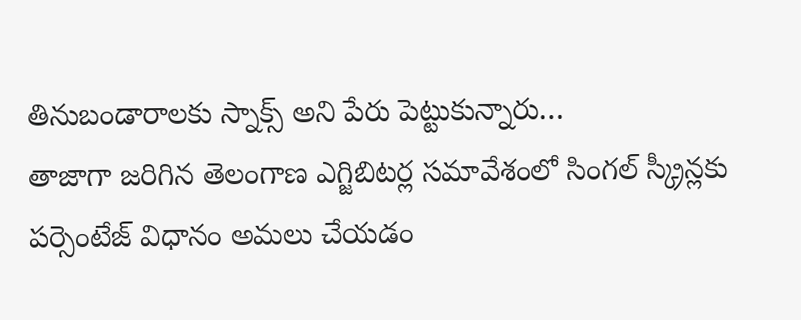తినుబండారాలకు స్నాక్స్ అని పేరు పెట్టుకున్నారు…
తాజాగా జరిగిన తెలంగాణ ఎగ్జిబిటర్ల సమావేశంలో సింగల్ స్క్రీన్లకు పర్సెంటేజ్ విధానం అమలు చేయడం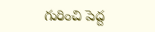గురించి పెద్ద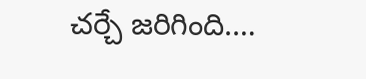చర్చే జరిగింది.…